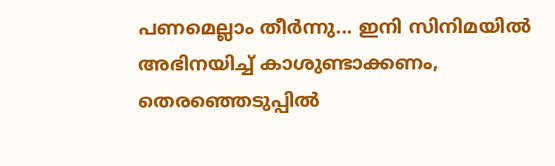പണമെല്ലാം തീര്‍ന്നു... ഇനി സിനിമയില്‍ അഭിനയിച്ച് കാശുണ്ടാക്കണം, തെരഞ്ഞെടുപ്പില്‍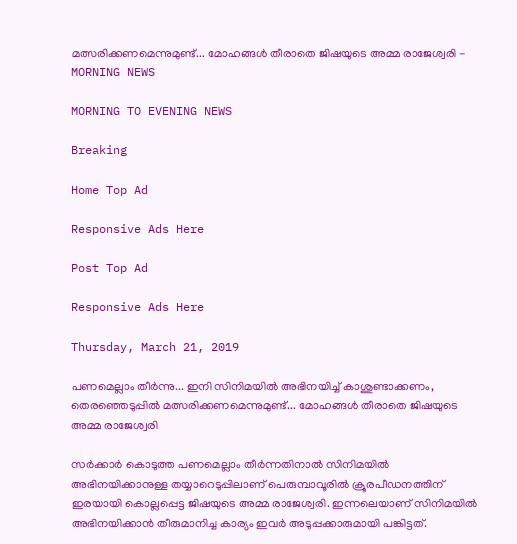മത്സരിക്കണമെന്നുമുണ്ട്... മോഹങ്ങള്‍ തീരാതെ ജിഷയുടെ അമ്മ രാജേശ്വരി - MORNING NEWS

MORNING TO EVENING NEWS

Breaking

Home Top Ad

Responsive Ads Here

Post Top Ad

Responsive Ads Here

Thursday, March 21, 2019

പണമെല്ലാം തീര്‍ന്നു... ഇനി സിനിമയില്‍ അഭിനയിച്ച് കാശുണ്ടാക്കണം, തെരഞ്ഞെടുപ്പില്‍ മത്സരിക്കണമെന്നുമുണ്ട്... മോഹങ്ങള്‍ തീരാതെ ജിഷയുടെ അമ്മ രാജേശ്വരി

സര്‍ക്കാര്‍ കൊടുത്ത പണമെല്ലാം തീര്‍ന്നതിനാല്‍ സിനിമയില്‍ അഭിനയിക്കാനുള്ള തയ്യാറെടുപ്പിലാണ് പെരുമ്പാവൂരില്‍ ക്രൂരപീഡനത്തിന് ഇരയായി കൊല്ലപ്പെട്ട ജിഷയുടെ അമ്മ രാജേശ്വരി. ഇന്നലെയാണ് സിനിമയില്‍ അഭിനയിക്കാന്‍ തീരുമാനിച്ച കാര്യം ഇവര്‍ അടുപ്പക്കാരുമായി പങ്കിട്ടത്.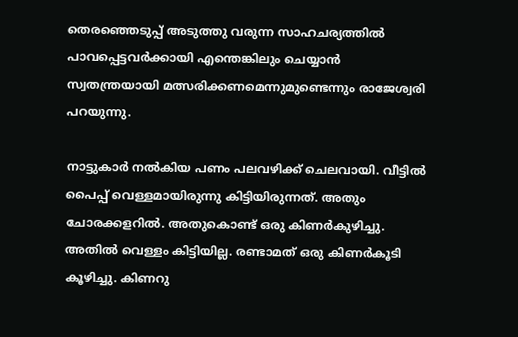തെരഞ്ഞെടുപ്പ് അടുത്തു വരുന്ന സാഹചര്യത്തില്‍ പാവപ്പെട്ടവര്‍ക്കായി എന്തെങ്കിലും ചെയ്യാന്‍ സ്വതന്ത്രയായി മത്സരിക്കണമെന്നുമുണ്ടെന്നും രാജേശ്വരി പറയുന്നു.

നാട്ടുകാര്‍ നല്‍കിയ പണം പലവഴിക്ക് ചെലവായി. വീട്ടില്‍ പൈപ്പ് വെള്ളമായിരുന്നു കിട്ടിയിരുന്നത്. അതും ചോരക്കളറില്‍. അതുകൊണ്ട് ഒരു കിണര്‍കുഴിച്ചു. അതില്‍ വെള്ളം കിട്ടിയില്ല. രണ്ടാമത് ഒരു കിണര്‍കൂടി കൂഴിച്ചു. കിണറു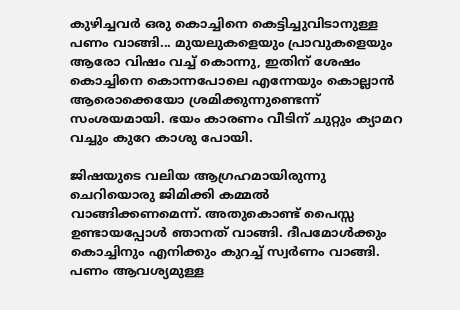കുഴിച്ചവര്‍ ഒരു കൊച്ചിനെ കെട്ടിച്ചുവിടാനുള്ള പണം വാങ്ങി... മുയലുകളെയും പ്രാവുകളെയും ആരോ വിഷം വച്ച് കൊന്നു, ഇതിന് ശേഷം കൊച്ചിനെ കൊന്നപോലെ എന്നേയും കൊല്ലാന്‍ ആരൊക്കെയോ ശ്രമിക്കുന്നുണ്ടെന്ന് സംശയമായി. ഭയം കാരണം വീടിന് ചുറ്റും ക്യാമറ വച്ചും കുറേ കാശു പോയി.

ജിഷയുടെ വലിയ ആഗ്രഹമായിരുന്നു ചെറിയൊരു ജിമിക്കി കമ്മല്‍ വാങ്ങിക്കണമെന്ന്. അതുകൊണ്ട് പൈസ്സ ഉണ്ടായപ്പോള്‍ ഞാനത് വാങ്ങി. ദീപമോള്‍ക്കും കൊച്ചിനും എനിക്കും കുറച്ച് സ്വര്‍ണം വാങ്ങി. പണം ആവശ്യമുള്ള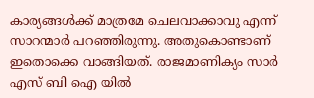കാര്യങ്ങള്‍ക്ക് മാത്രമേ ചെലവാക്കാവു എന്ന് സാറന്മാര്‍ പറഞ്ഞിരുന്നു. അതുകൊണ്ടാണ് ഇതൊക്കെ വാങ്ങിയത്. രാജമാണിക്യം സാര്‍ എസ് ബി ഐ യില്‍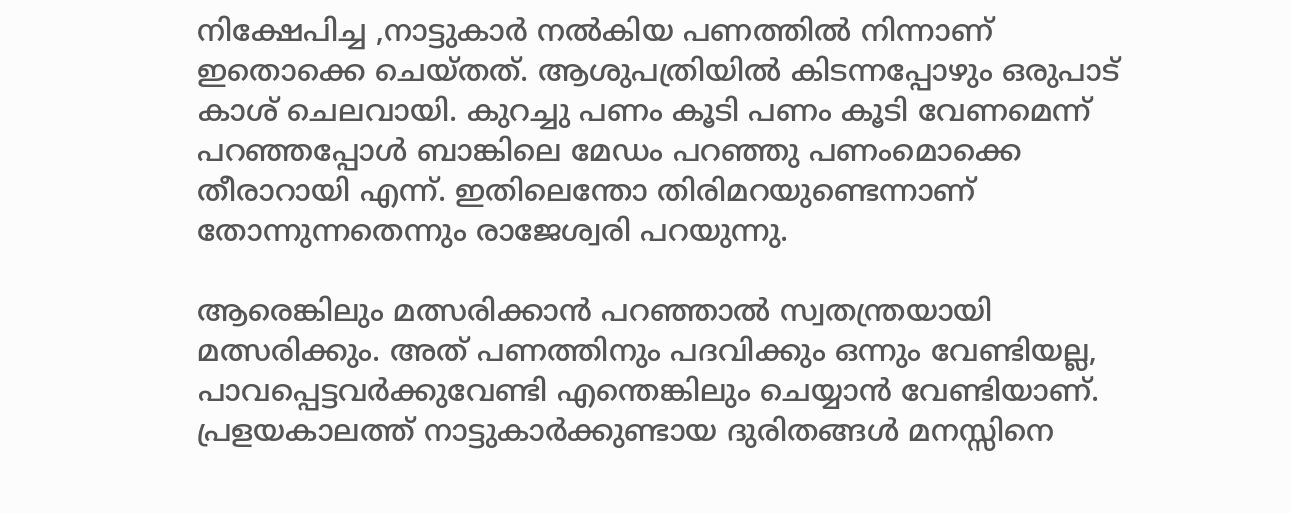നിക്ഷേപിച്ച ,നാട്ടുകാര്‍ നല്‍കിയ പണത്തില്‍ നിന്നാണ് ഇതൊക്കെ ചെയ്തത്. ആശുപത്രിയില്‍ കിടന്നപ്പോഴും ഒരുപാട് കാശ് ചെലവായി. കുറച്ചു പണം കൂടി പണം കൂടി വേണമെന്ന് പറഞ്ഞപ്പോള്‍ ബാങ്കിലെ മേഡം പറഞ്ഞു പണംമൊക്കെ തീരാറായി എന്ന്. ഇതിലെന്തോ തിരിമറയുണ്ടെന്നാണ് തോന്നുന്നതെന്നും രാജേശ്വരി പറയുന്നു.

ആരെങ്കിലും മത്സരിക്കാന്‍ പറഞ്ഞാല്‍ സ്വതന്ത്രയായി മത്സരിക്കും. അത് പണത്തിനും പദവിക്കും ഒന്നും വേണ്ടിയല്ല, പാവപ്പെട്ടവര്‍ക്കുവേണ്ടി എന്തെങ്കിലും ചെയ്യാന്‍ വേണ്ടിയാണ്. പ്രളയകാലത്ത് നാട്ടുകാര്‍ക്കുണ്ടായ ദുരിതങ്ങള്‍ മനസ്സിനെ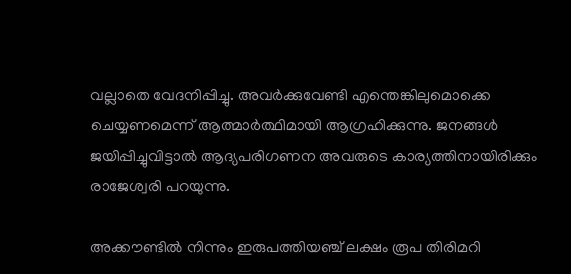വല്ലാതെ വേദനിപ്പിച്ചു. അവര്‍ക്കുവേണ്ടി എന്തെങ്കിലുമൊക്കെ ചെയ്യണമെന്ന് ആത്മാര്‍ത്ഥിമായി ആഗ്രഹിക്കുന്നു. ജനങ്ങള്‍ ജയിപ്പിച്ചുവിട്ടാല്‍ ആദ്യപരിഗണന അവരുടെ കാര്യത്തിനായിരിക്കും രാജേശ്വരി പറയുന്നു.

അക്കൗണ്ടില്‍ നിന്നും ഇരുപത്തിയഞ്ച് ലക്ഷം രൂപ തിരിമറി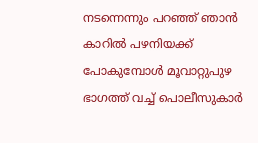നടന്നെന്നും പറഞ്ഞ് ഞാന്‍ കാറില്‍ പഴനിയക്ക് പോകുമ്പോള്‍ മൂവാറ്റുപുഴ ഭാഗത്ത് വച്ച് പൊലീസുകാര്‍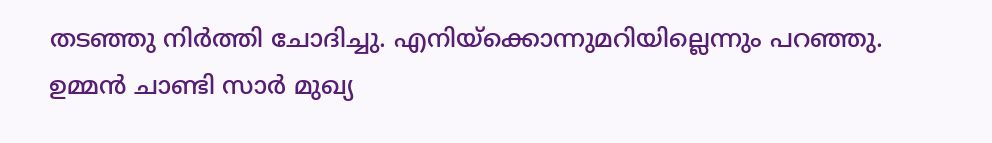തടഞ്ഞു നിര്‍ത്തി ചോദിച്ചു. എനിയ്‌ക്കൊന്നുമറിയില്ലെന്നും പറഞ്ഞു. ഉമ്മന്‍ ചാണ്ടി സാര്‍ മുഖ്യ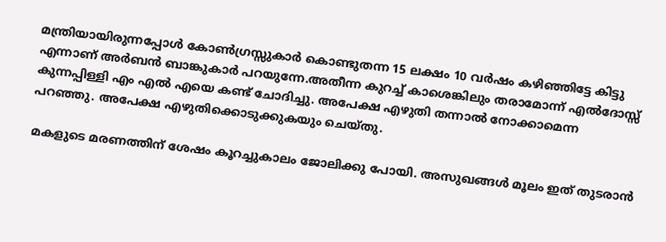മന്ത്രിയായിരുന്നപ്പോള്‍ കോണ്‍ഗ്രസ്സുകാര്‍ കൊണ്ടുതന്ന 15 ലക്ഷം 10 വര്‍ഷം കഴിഞ്ഞിട്ടേ കിട്ടു എന്നാണ് അര്‍ബന്‍ ബാങ്കുകാര്‍ പറയുന്നേ.അതീന്ന കുറച്ച് കാശെങ്കിലും തരാമോന്ന് എല്‍ദോസ്സ് കുന്നപ്പിള്ളി എം എല്‍ എയെ കണ്ട് ചോദിച്ചു. അപേക്ഷ എഴുതി തന്നാല്‍ നോക്കാമെന്ന പറഞ്ഞു. അപേക്ഷ എഴുതിക്കൊടുക്കുകയും ചെയ്തു.

മകളുടെ മരണത്തിന് ശേഷം കൂറച്ചുകാലം ജോലിക്കു പോയി. അസുഖങ്ങള്‍ മൂലം ഇത് തുടരാന്‍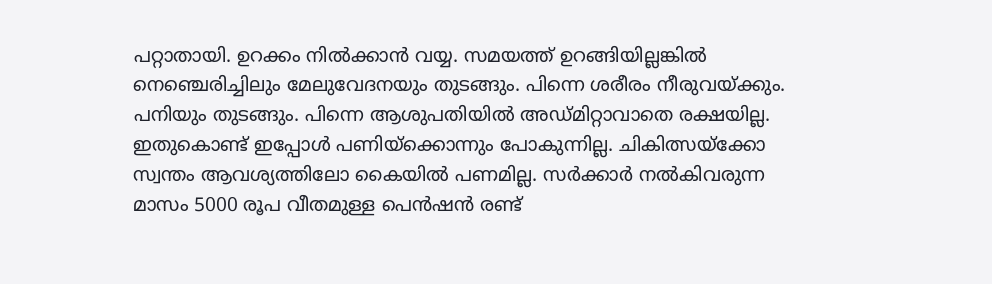പറ്റാതായി. ഉറക്കം നില്‍ക്കാന്‍ വയ്യ. സമയത്ത് ഉറങ്ങിയില്ലങ്കില്‍ നെഞ്ചെരിച്ചിലും മേലുവേദനയും തുടങ്ങും. പിന്നെ ശരീരം നീരുവയ്ക്കും. പനിയും തുടങ്ങും. പിന്നെ ആശുപതിയില്‍ അഡ്മിറ്റാവാതെ രക്ഷയില്ല. ഇതുകൊണ്ട് ഇപ്പോള്‍ പണിയ്‌ക്കൊന്നും പോകുന്നില്ല. ചികിത്സയ്‌ക്കോ സ്വന്തം ആവശ്യത്തിലോ കൈയില്‍ പണമില്ല. സര്‍ക്കാര്‍ നല്‍കിവരുന്ന മാസം 5000 രൂപ വീതമുള്ള പെന്‍ഷന്‍ രണ്ട്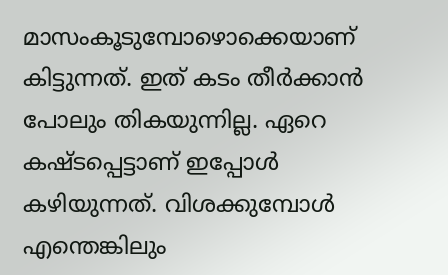മാസംകൂടുമ്പോഴൊക്കെയാണ് കിട്ടുന്നത്. ഇത് കടം തീര്‍ക്കാന്‍ പോലും തികയുന്നില്ല. ഏറെ കഷ്ടപ്പെട്ടാണ് ഇപ്പോള്‍ കഴിയുന്നത്. വിശക്കുമ്പോള്‍ എന്തെങ്കിലും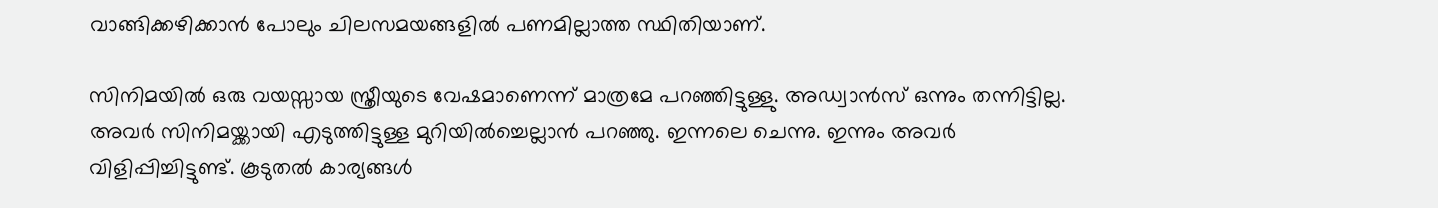വാങ്ങിക്കഴിക്കാന്‍ പോലും ചിലസമയങ്ങളില്‍ പണമില്ലാത്ത സ്ഥിതിയാണ്.

സിനിമയില്‍ ഒരു വയസ്സായ സ്ത്രീയുടെ വേഷമാണെന്ന് മാത്രമേ പറഞ്ഞിട്ടുള്ളു. അഡ്വാന്‍സ് ഒന്നും തന്നിട്ടില്ല. അവര്‍ സിനിമയ്ക്കായി എടുത്തിട്ടുള്ള മുറിയില്‍ച്ചെല്ലാന്‍ പറഞ്ഞു. ഇന്നലെ ചെന്നു. ഇന്നും അവര്‍ വിളിപ്പിച്ചിട്ടുണ്ട്. കൂടുതല്‍ കാര്യങ്ങള്‍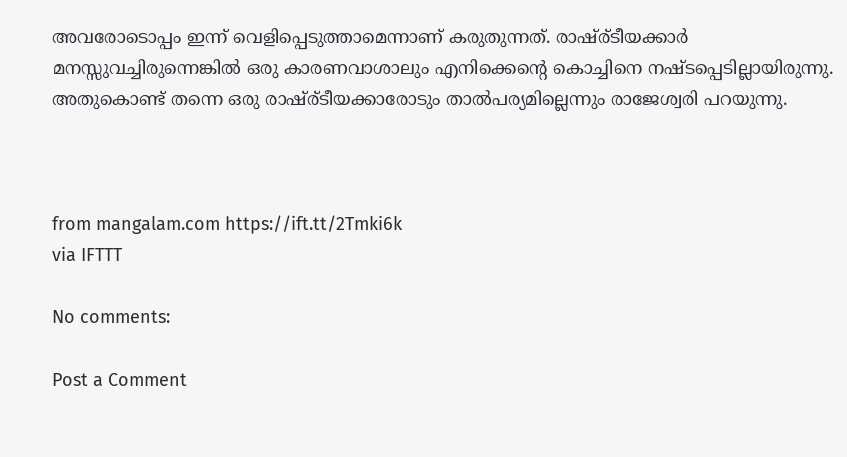അവരോടൊപ്പം ഇന്ന് വെളിപ്പെടുത്താമെന്നാണ് കരുതുന്നത്. രാഷ്ര്ടീയക്കാര്‍ മനസ്സുവച്ചിരുന്നെങ്കില്‍ ഒരു കാരണവാശാലും എനിക്കെന്റെ കൊച്ചിനെ നഷ്ടപ്പെടില്ലായിരുന്നു. അതുകൊണ്ട് തന്നെ ഒരു രാഷ്ര്ടീയക്കാരോടും താല്‍പര്യമില്ലെന്നും രാജേശ്വരി പറയുന്നു.



from mangalam.com https://ift.tt/2Tmki6k
via IFTTT

No comments:

Post a Comment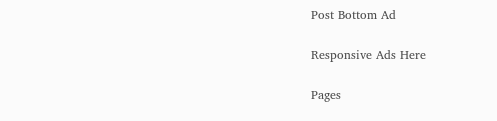Post Bottom Ad

Responsive Ads Here

Pages